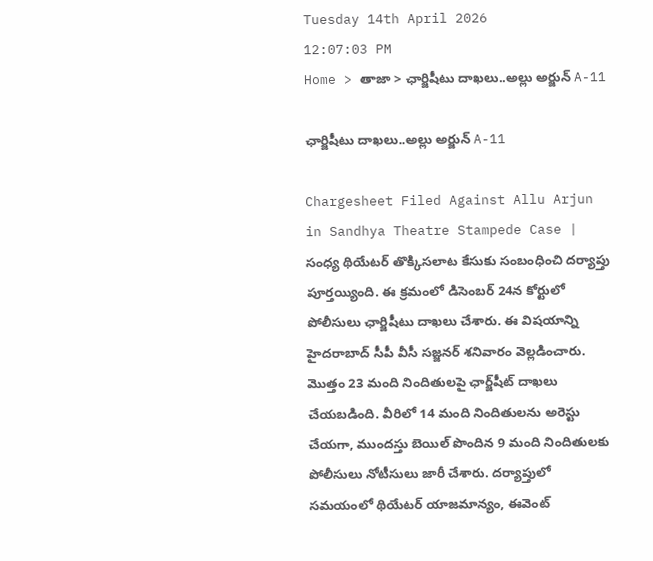Tuesday 14th April 2026
12:07:03 PM
Home > తాజా > ఛార్జిషీటు దాఖలు..అల్లు అర్జున్ A-11

ఛార్జిషీటు దాఖలు..అల్లు అర్జున్ A-11

Chargesheet Filed Against Allu Arjun in Sandhya Theatre Stampede Case | సంధ్య థియేటర్ తొక్కిసలాట కేసుకు సంబంధించి దర్యాప్తు పూర్తయ్యింది. ఈ క్రమంలో డిసెంబర్ 24న కోర్టులో పోలీసులు ఛార్జిషీటు దాఖలు చేశారు. ఈ విషయాన్ని హైదరాబాద్ సీపీ వీసీ సజ్జనర్ శనివారం వెల్లడించారు. మొత్తం 23 మంది నిందితులపై ఛార్జ్‌షీట్ దాఖలు చేయబడింది. వీరిలో 14 మంది నిందితులను అరెస్టు చేయగా, ముందస్తు బెయిల్ పొందిన 9 మంది నిందితులకు పోలీసులు నోటీసులు జారీ చేశారు. దర్యాప్తులో సమయంలో థియేటర్ యాజమాన్యం, ఈవెంట్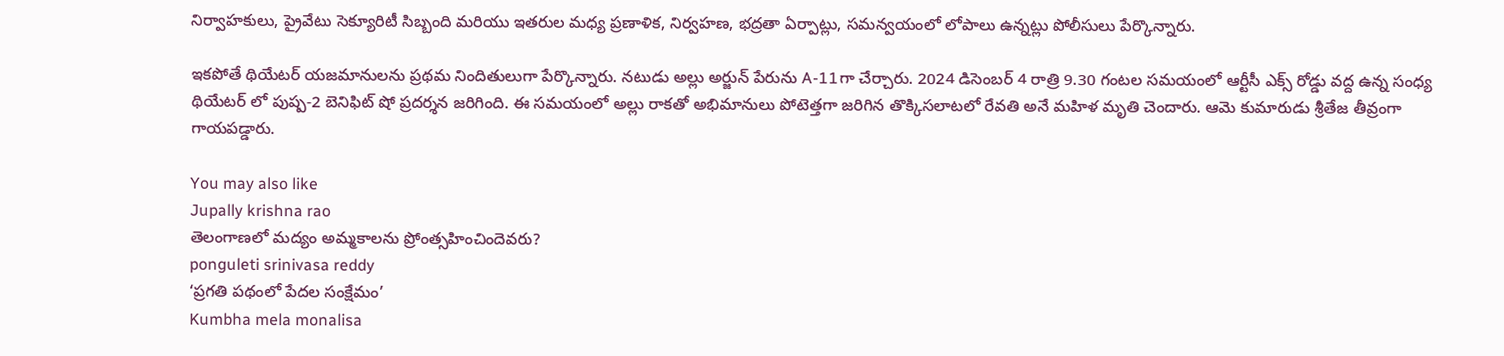నిర్వాహకులు, ప్రైవేటు సెక్యూరిటీ సిబ్బంది మరియు ఇతరుల మధ్య ప్రణాళిక, నిర్వహణ, భద్రతా ఏర్పాట్లు, సమన్వయంలో లోపాలు ఉన్నట్లు పోలీసులు పేర్కొన్నారు.

ఇకపోతే థియేటర్ యజమానులను ప్రథమ నిందితులుగా పేర్కొన్నారు. నటుడు అల్లు అర్జున్ పేరును A-11గా చేర్చారు. 2024 డిసెంబర్ 4 రాత్రి 9.30 గంటల సమయంలో ఆర్టీసీ ఎక్స్ రోడ్డు వద్ద ఉన్న సంధ్య థియేటర్ లో పుష్ప-2 బెనిఫిట్ షో ప్రదర్శన జరిగింది. ఈ సమయంలో అల్లు రాకతో అభిమానులు పోటెత్తగా జరిగిన తొక్కిసలాటలో రేవతి అనే మహిళ మృతి చెందారు. ఆమె కుమారుడు శ్రీతేజ తీవ్రంగా గాయపడ్డారు.

You may also like
Jupally krishna rao
తెలంగాణలో మ‌ద్యం అమ్మ‌కాల‌ను ప్రోంత్స‌హించిందెవ‌రు?
ponguleti srinivasa reddy
‘ప్రగతి పథంలో పేదల సంక్షేమం’
Kumbha mela monalisa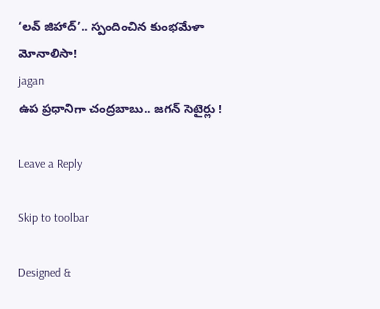‘లవ్ జిహాద్’.. స్పందించిన కుంభమేళా మోనాలిసా!
jagan
ఉప ప్రధానిగా చంద్రబాబు.. జగన్ సెటైర్లు !

Leave a Reply

Skip to toolbar

Designed &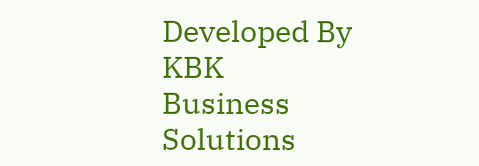Developed By KBK Business Solutions